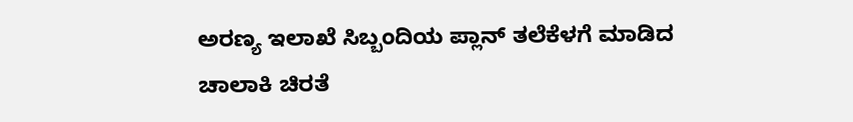ಅರಣ್ಯ ಇಲಾಖೆ ಸಿಬ್ಬಂದಿಯ ಪ್ಲಾನ್ ತಲೆಕೆಳಗೆ ಮಾಡಿದ ಚಾಲಾಕಿ ಚಿರತೆ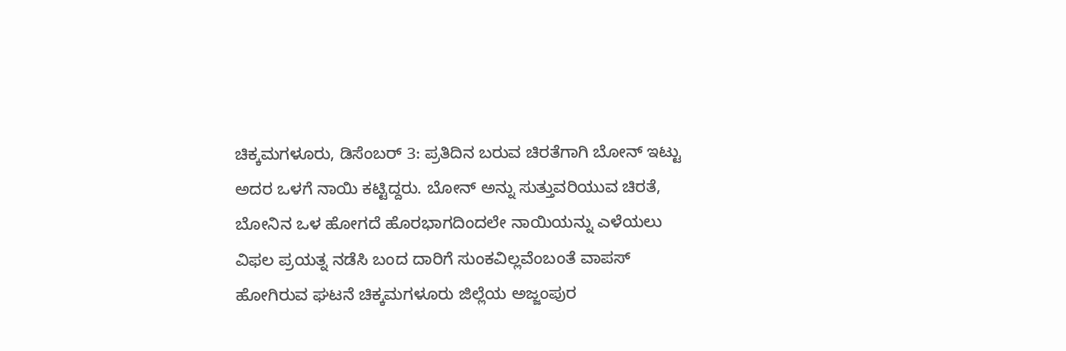ಚಿಕ್ಕಮಗಳೂರು, ಡಿಸೆಂಬರ್ 3: ಪ್ರತಿದಿನ ಬರುವ ಚಿರತೆಗಾಗಿ ಬೋನ್ ಇಟ್ಟು ಅದರ ಒಳಗೆ ನಾಯಿ ಕಟ್ಟಿದ್ದರು. ಬೋನ್ ಅನ್ನು ಸುತ್ತುವರಿಯುವ ಚಿರತೆ, ಬೋನಿನ ಒಳ ಹೋಗದೆ ಹೊರಭಾಗದಿಂದಲೇ ನಾಯಿಯನ್ನು ಎಳೆಯಲು ವಿಫಲ ಪ್ರಯತ್ನ ನಡೆಸಿ ಬಂದ ದಾರಿಗೆ ಸುಂಕವಿಲ್ಲವೆಂಬಂತೆ ವಾಪಸ್ ಹೋಗಿರುವ ಘಟನೆ ಚಿಕ್ಕಮಗಳೂರು ಜಿಲ್ಲೆಯ ಅಜ್ಜಂಪುರ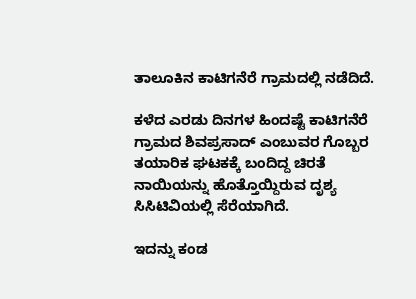ತಾಲೂಕಿನ ಕಾಟಿಗನೆರೆ ಗ್ರಾಮದಲ್ಲಿ ನಡೆದಿದೆ.

ಕಳೆದ ಎರಡು ದಿನಗಳ ಹಿಂದಷ್ಟೆ ಕಾಟಿಗನೆರೆ ಗ್ರಾಮದ ಶಿವಪ್ರಸಾದ್ ಎಂಬುವರ ಗೊಬ್ಬರ ತಯಾರಿಕ ಘಟಕಕ್ಕೆ ಬಂದಿದ್ದ ಚಿರತೆ ನಾಯಿಯನ್ನು ಹೊತ್ತೊಯ್ದಿರುವ ದೃಶ್ಯ ಸಿಸಿಟಿವಿಯಲ್ಲಿ ಸೆರೆಯಾಗಿದೆ.

ಇದನ್ನು ಕಂಡ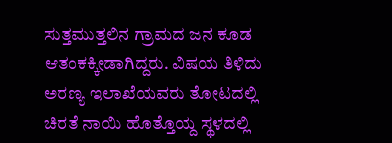ಸುತ್ತಮುತ್ತಲಿನ ಗ್ರಾಮದ ಜ‌ನ ಕೂಡ ಆತಂಕಕ್ಕೀಡಾಗಿದ್ದರು. ವಿಷಯ ತಿಳಿದು ಅರಣ್ಯ ಇಲಾಖೆಯವರು ತೋಟದಲ್ಲಿ ಚಿರತೆ ನಾಯಿ ಹೊತ್ತೊಯ್ದ ಸ್ಥಳದಲ್ಲಿ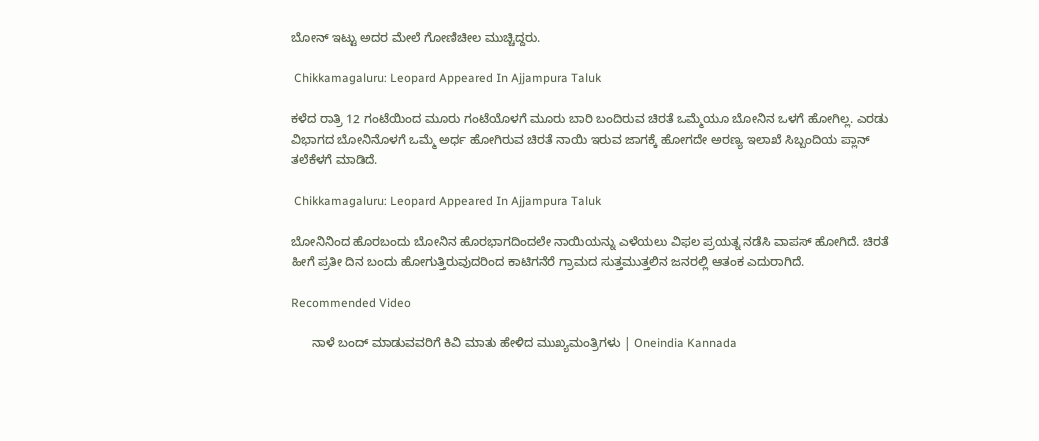ಬೋನ್ ಇಟ್ಟು ಅದರ ಮೇಲೆ ಗೋಣಿಚೀಲ ಮುಚ್ಚಿದ್ದರು.

 Chikkamagaluru: Leopard Appeared In Ajjampura Taluk

ಕಳೆದ ರಾತ್ರಿ 12 ಗಂಟೆಯಿಂದ ಮೂರು ಗಂಟೆಯೊಳಗೆ ಮೂರು ಬಾರಿ ಬಂದಿರುವ ಚಿರತೆ ಒಮ್ಮೆಯೂ ಬೋನಿನ ಒಳಗೆ ಹೋಗಿಲ್ಲ. ಎರಡು ವಿಭಾಗದ ಬೋನಿನೊಳಗೆ ಒಮ್ಮೆ ಅರ್ಧ ಹೋಗಿರುವ ಚಿರತೆ ನಾಯಿ ಇರುವ ಜಾಗಕ್ಕೆ ಹೋಗದೇ ಅರಣ್ಯ ಇಲಾಖೆ ಸಿಬ್ಬಂದಿಯ ಪ್ಲಾನ್ ತಲೆಕೆಳಗೆ ಮಾಡಿದೆ.

 Chikkamagaluru: Leopard Appeared In Ajjampura Taluk

ಬೋನಿನಿಂದ ಹೊರಬಂದು ಬೋನಿನ ಹೊರಭಾಗದಿಂದಲೇ ನಾಯಿಯನ್ನು ಎಳೆಯಲು ವಿಫಲ ಪ್ರಯತ್ನ ನಡೆಸಿ ವಾಪಸ್ ಹೋಗಿದೆ. ಚಿರತೆ ಹೀಗೆ ಪ್ರತೀ ದಿನ ಬಂದು ಹೋಗುತ್ತಿರುವುದರಿಂದ ಕಾಟಿಗನೆರೆ ಗ್ರಾಮದ ಸುತ್ತಮುತ್ತಲಿನ ಜನರಲ್ಲಿ ಆತಂಕ ಎದುರಾಗಿದೆ.

Recommended Video

      ನಾಳೆ ಬಂದ್ ಮಾಡುವವರಿಗೆ ಕಿವಿ ಮಾತು ಹೇಳಿದ ಮುಖ್ಯಮಂತ್ರಿಗಳು | Oneindia Kannada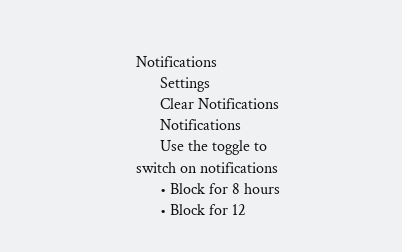Notifications
      Settings
      Clear Notifications
      Notifications
      Use the toggle to switch on notifications
      • Block for 8 hours
      • Block for 12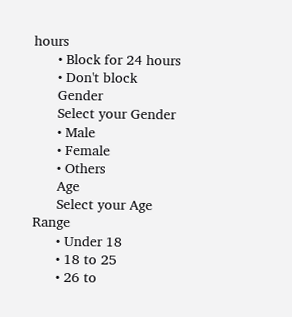hours
      • Block for 24 hours
      • Don't block
      Gender
      Select your Gender
      • Male
      • Female
      • Others
      Age
      Select your Age Range
      • Under 18
      • 18 to 25
      • 26 to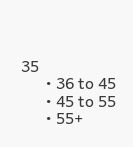35
      • 36 to 45
      • 45 to 55
      • 55+